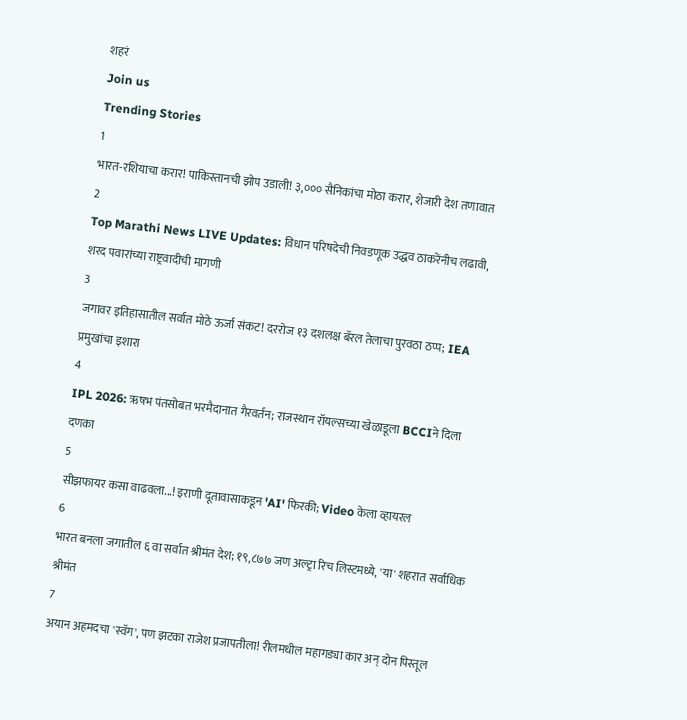शहरं
Join us
Trending Stories
1
भारत-रशियाचा करार! पाकिस्तानची झोप उडाली! ३,००० सैनिकांचा मोठा करार, शेजारी देश तणावात
2
Top Marathi News LIVE Updates: विधान परिषदेची निवडणूक उद्धव ठाकरेंनीच लढावी, शरद पवारांच्या राष्ट्रवादीची मागणी
3
जगावर इतिहासातील सर्वात मोठे ऊर्जा संकट! दररोज १३ दशलक्ष बॅरल तेलाचा पुरवठा ठप्प; IEA प्रमुखांचा इशारा
4
IPL 2026: ऋषभ पंतसोबत भरमैदानात गैरवर्तन; राजस्थान रॉयल्सच्या खेळाडूला BCCIने दिला दणका
5
सीझफायर कसा वाढवला...! इराणी दूतावासाकडून 'AI' फिरकी; Video केला व्हायरल
6
भारत बनला जगातील ६ वा सर्वात श्रीमंत देश; १९,८७७ जण अल्ट्रा रिच लिस्टमध्ये, 'या' शहरात सर्वाधिक श्रीमंत
7
अयान अहमदचा 'स्वॅग', पण झटका राजेश प्रजापतीला! रीलमधील महागड्या कार अन् दोन पिस्तूल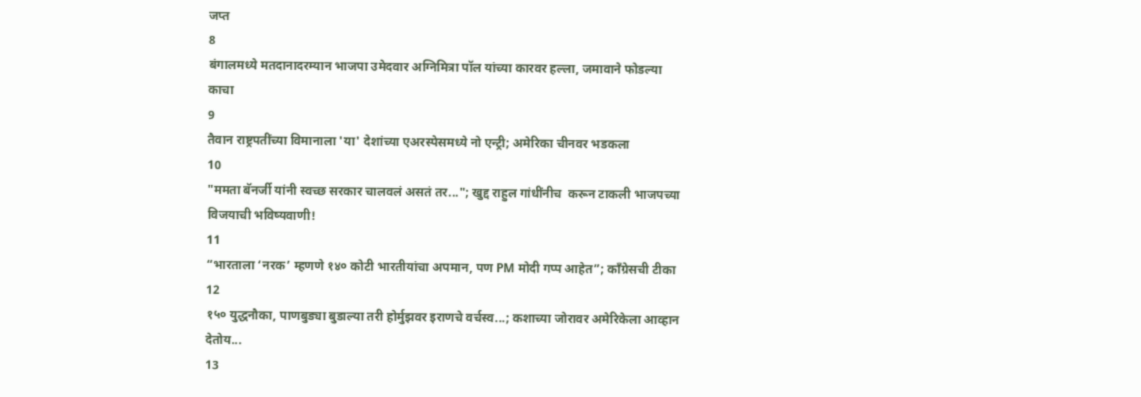जप्त
8
बंगालमध्ये मतदानादरम्यान भाजपा उमेदवार अग्निमित्रा पॉल यांच्या कारवर हल्ला, जमावाने फोडल्या काचा
9
तैवान राष्ट्रपतींच्या विमानाला 'या' देशांच्या एअरस्पेसमध्ये नो एन्ट्री; अमेरिका चीनवर भडकला
10
"ममता बॅनर्जी यांनी स्वच्छ सरकार चालवलं असतं तर..."; खुद्द राहुल गांधींनीच  करून टाकली भाजपच्या विजयाची भविष्यवाणी!
11
“भारताला ‘नरक’ म्हणणे १४० कोटी भारतीयांचा अपमान, पण PM मोदी गप्प आहेत”; काँग्रेसची टीका
12
१५० युद्धनौका, पाणबुड्या बुडाल्या तरी होर्मुझवर इराणचे वर्चस्व...; कशाच्या जोरावर अमेरिकेला आव्हान देतोय...
13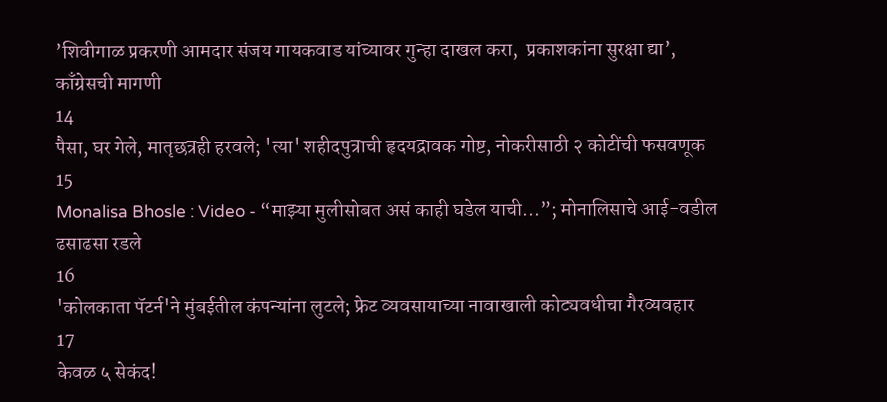’शिवीगाळ प्रकरणी आमदार संजय गायकवाड यांच्यावर गुन्हा दाखल करा,  प्रकाशकांना सुरक्षा द्या’, काँग्रेसची मागणी
14
पैसा, घर गेले, मातृछत्रही हरवले; 'त्या' शहीदपुत्राची हृदयद्रावक गोष्ट, नोकरीसाठी २ कोटींची फसवणूक
15
Monalisa Bhosle : Video - “माझ्या मुलीसोबत असं काही घडेल याची...”; मोनालिसाचे आई-वडील ढसाढसा रडले
16
'कोलकाता पॅटर्न'ने मुंबईतील कंपन्यांना लुटले; फ्रेट व्यवसायाच्या नावाखाली कोट्यवधीचा गैरव्यवहार
17
केवळ ५ सेकंद!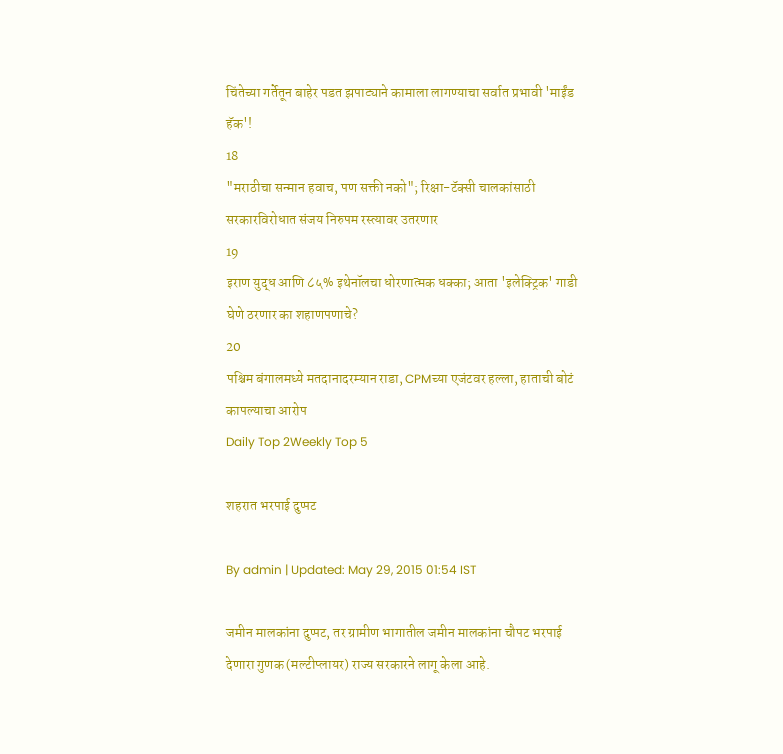चिंतेच्या गर्तेतून बाहेर पडत झपाट्याने कामाला लागण्याचा सर्वात प्रभावी 'माईंड हॅक'!
18
"मराठीचा सन्मान हवाच, पण सक्ती नको"; रिक्षा-टॅक्सी चालकांसाठी सरकारविरोधात संजय निरुपम रस्त्यावर उतरणार
19
इराण युद्ध आणि ८५% इथेनॉलचा धोरणात्मक धक्का; आता 'इलेक्ट्रिक' गाडी घेणे ठरणार का शहाणपणाचे?
20
पश्चिम बंगालमध्ये मतदानादरम्यान राडा, CPMच्या एजंटवर हल्ला, हाताची बोटं कापल्याचा आरोप
Daily Top 2Weekly Top 5

शहरात भरपाई दुप्पट

By admin | Updated: May 29, 2015 01:54 IST

जमीन मालकांना दुप्पट, तर ग्रामीण भागातील जमीन मालकांना चौपट भरपाई देणारा गुणक (मल्टीप्लायर) राज्य सरकारने लागू केला आहे.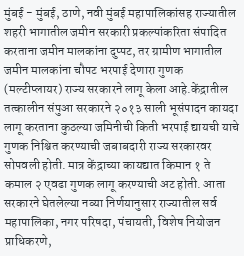मुंबई - मुंबई, ठाणे, नवी मुंबई महापालिकांसह राज्यातील शहरी भागातील जमीन सरकारी प्रकल्पांकरिता संपादित करताना जमीन मालकांना दुप्पट, तर ग्रामीण भागातील जमीन मालकांना चौपट भरपाई देणारा गुणक (मल्टीप्लायर) राज्य सरकारने लागू केला आहे.केंद्रातील तत्कालीन संपुआ सरकारने २०१३ साली भूसंपादन कायदा लागू करताना कुठल्या जमिनीची किती भरपाई द्यायची याचे गुणक निश्चित करण्याची जबाबदारी राज्य सरकारवर सोपवली होती. मात्र केंद्राच्या कायद्यात किमान १ ते कमाल २ एवढा गुणक लागू करण्याची अट होती. आता सरकारने घेतलेल्या नव्या निर्णयानुसार राज्यातील सर्व महापालिका, नगर परिषदा, पंचायती, विशेष नियोजन प्राधिकरणे,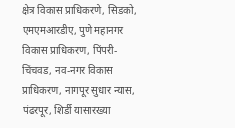क्षेत्र विकास प्राधिकरणे, सिडको, एमएमआरडीए, पुणे महानगर विकास प्राधिकरण, पिंपरी-चिंचवड, नव-नगर विकास प्राधिकरण, नागपूर सुधार न्यास, पंढरपूर, शिर्डी यासारख्या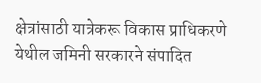क्षेत्रांसाठी यात्रेकरू विकास प्राधिकरणे येथील जमिनी सरकारने संपादित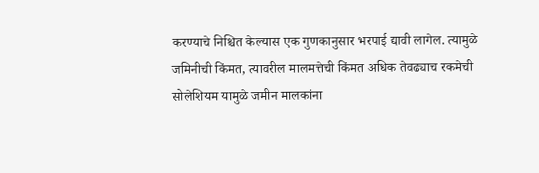करण्याचे निश्चित केल्यास एक गुणकानुसार भरपाई द्यावी लागेल. त्यामुळे जमिनीची किंमत, त्यावरील मालमत्तेची किंमत अधिक तेवढ्याच रकमेची सोलेशियम यामुळे जमीन मालकांना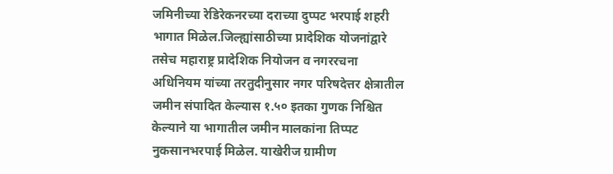जमिनीच्या रेडिरेकनरच्या दराच्या दुप्पट भरपाई शहरी भागात मिळेल.जिल्ह्यांसाठीच्या प्रादेशिक योजनांद्वारे तसेच महाराष्ट्र प्रादेशिक नियोजन व नगररचना अधिनियम यांच्या तरतुदीनुसार नगर परिषदेत्तर क्षेत्रातील जमीन संपादित केल्यास १.५० इतका गुणक निश्चित केल्याने या भागातील जमीन मालकांना तिप्पट नुकसानभरपाई मिळेल. याखेरीज ग्रामीण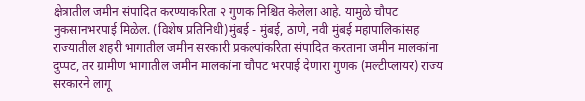क्षेत्रातील जमीन संपादित करण्याकरिता २ गुणक निश्चित केलेला आहे. यामुळे चौपट नुकसानभरपाई मिळेल. (विशेष प्रतिनिधी)मुंबई - मुंबई, ठाणे, नवी मुंबई महापालिकांसह राज्यातील शहरी भागातील जमीन सरकारी प्रकल्पांकरिता संपादित करताना जमीन मालकांना दुप्पट, तर ग्रामीण भागातील जमीन मालकांना चौपट भरपाई देणारा गुणक (मल्टीप्लायर) राज्य सरकारने लागू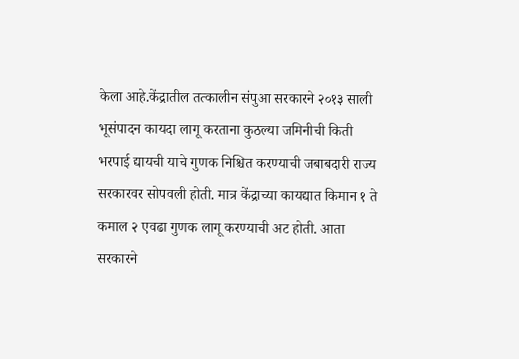केला आहे.केंद्रातील तत्कालीन संपुआ सरकारने २०१३ साली भूसंपादन कायदा लागू करताना कुठल्या जमिनीची किती भरपाई द्यायची याचे गुणक निश्चित करण्याची जबाबदारी राज्य सरकारवर सोपवली होती. मात्र केंद्राच्या कायद्यात किमान १ ते कमाल २ एवढा गुणक लागू करण्याची अट होती. आता सरकारने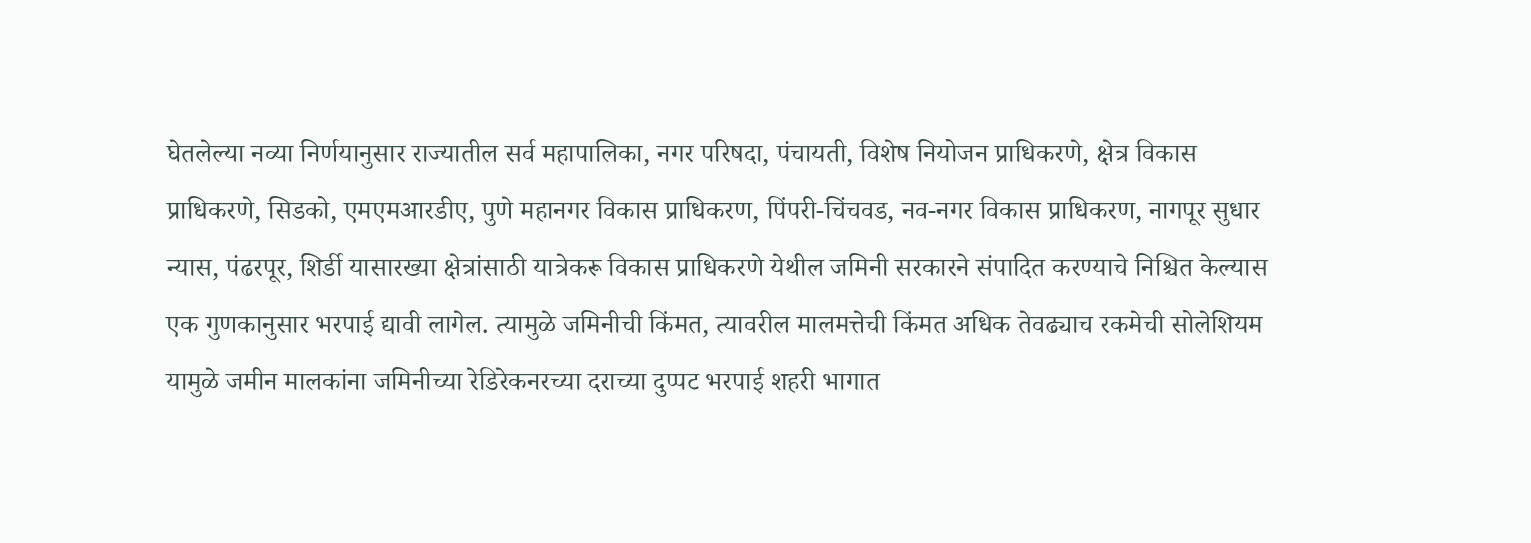घेतलेल्या नव्या निर्णयानुसार राज्यातील सर्व महापालिका, नगर परिषदा, पंचायती, विशेष नियोजन प्राधिकरणे, क्षेत्र विकास प्राधिकरणे, सिडको, एमएमआरडीए, पुणे महानगर विकास प्राधिकरण, पिंपरी-चिंचवड, नव-नगर विकास प्राधिकरण, नागपूर सुधार न्यास, पंढरपूर, शिर्डी यासारख्या क्षेत्रांसाठी यात्रेकरू विकास प्राधिकरणे येथील जमिनी सरकारने संपादित करण्याचे निश्चित केल्यास एक गुणकानुसार भरपाई द्यावी लागेल. त्यामुळे जमिनीची किंमत, त्यावरील मालमत्तेची किंमत अधिक तेवढ्याच रकमेची सोलेशियम यामुळे जमीन मालकांना जमिनीच्या रेडिरेकनरच्या दराच्या दुप्पट भरपाई शहरी भागात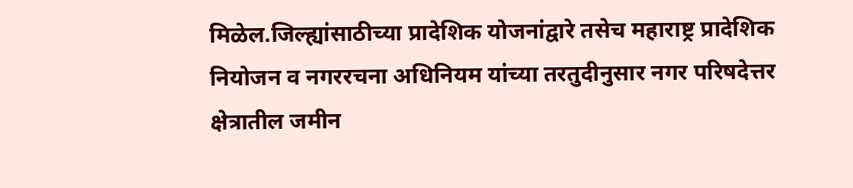मिळेल.जिल्ह्यांसाठीच्या प्रादेशिक योजनांद्वारे तसेच महाराष्ट्र प्रादेशिक नियोजन व नगररचना अधिनियम यांच्या तरतुदीनुसार नगर परिषदेत्तर क्षेत्रातील जमीन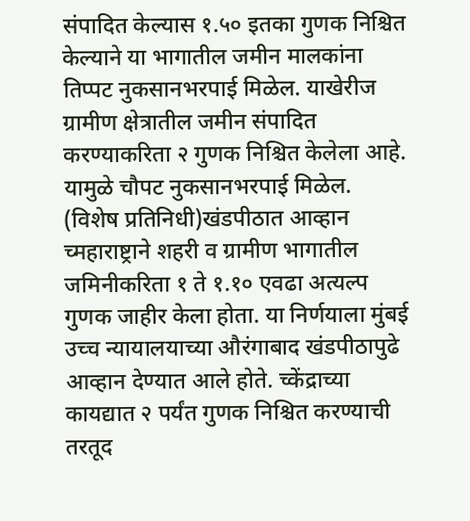संपादित केल्यास १.५० इतका गुणक निश्चित केल्याने या भागातील जमीन मालकांना तिप्पट नुकसानभरपाई मिळेल. याखेरीज ग्रामीण क्षेत्रातील जमीन संपादित करण्याकरिता २ गुणक निश्चित केलेला आहे. यामुळे चौपट नुकसानभरपाई मिळेल. (विशेष प्रतिनिधी)खंडपीठात आव्हान च्महाराष्ट्राने शहरी व ग्रामीण भागातील जमिनीकरिता १ ते १.१० एवढा अत्यल्प गुणक जाहीर केला होता. या निर्णयाला मुंबई उच्च न्यायालयाच्या औरंगाबाद खंडपीठापुढे आव्हान देण्यात आले होते. च्केंद्राच्या कायद्यात २ पर्यंत गुणक निश्चित करण्याची तरतूद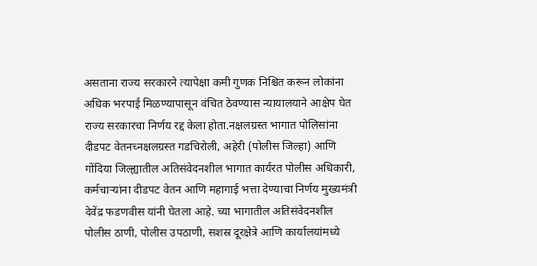असताना राज्य सरकारने त्यापेक्षा कमी गुणक निश्चित करून लोकांना अधिक भरपाई मिळण्यापासून वंचित ठेवण्यास न्यायालयाने आक्षेप घेत राज्य सरकारचा निर्णय रद्द केला होता.नक्षलग्रस्त भागात पोलिसांना दीडपट वेतनच्नक्षलग्रस्त गडचिरोली, अहेरी (पोलीस जिल्हा) आणि गोंदिया जिल्ह्यातील अतिसंवेदनशील भागात कार्यरत पोलीस अधिकारी, कर्मचाऱ्यांना दीडपट वेतन आणि महागाई भत्ता देण्याचा निर्णय मुख्यमंत्री देवेंद्र फडणवीस यांनी घेतला आहे. च्या भागातील अतिसंवेदनशील पोलीस ठाणी, पोलीस उपठाणी, सशस्र दूरक्षेत्रे आणि कार्यालयांमध्ये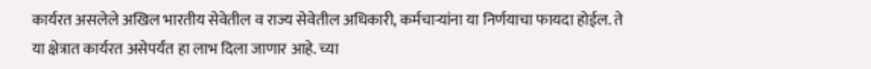कार्यरत असलेले अखिल भारतीय सेवेतील व राज्य सेवेतील अधिकारी, कर्मचाऱ्यांना या निर्णयाचा फायदा होईल. ते या क्षेत्रात कार्यरत असेपर्यंत हा लाभ दिला जाणार आहे. च्या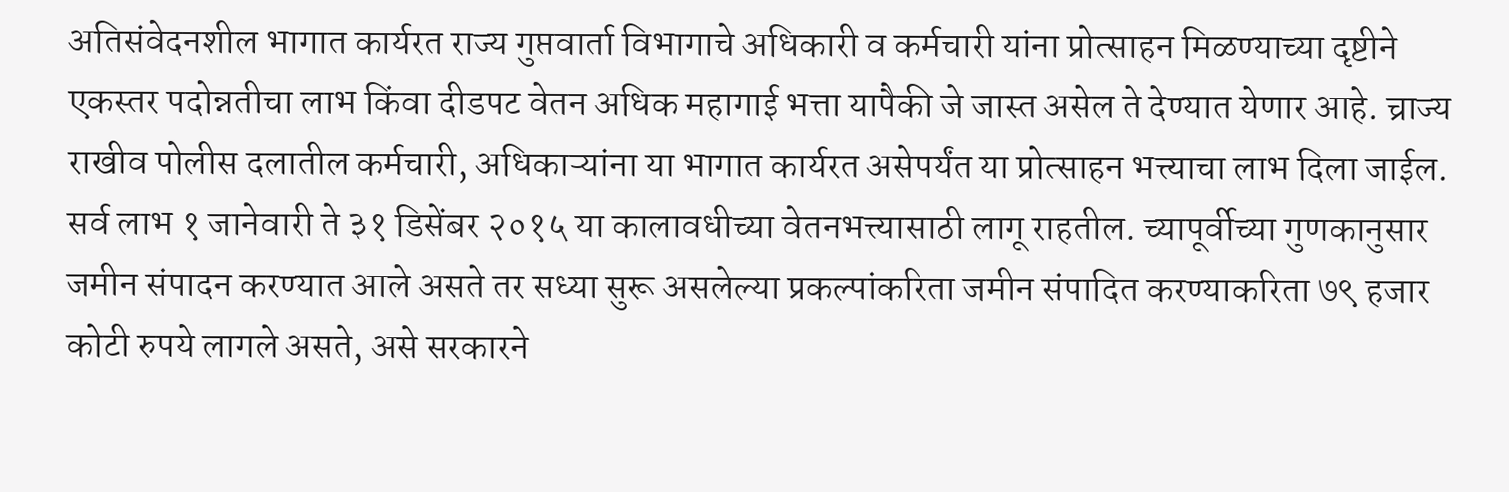अतिसंवेदनशील भागात कार्यरत राज्य गुप्तवार्ता विभागाचे अधिकारी व कर्मचारी यांना प्रोत्साहन मिळण्याच्या दृष्टीने एकस्तर पदोन्नतीचा लाभ किंवा दीडपट वेतन अधिक महागाई भत्ता यापैकी जे जास्त असेल ते देण्यात येणार आहे. च्राज्य राखीव पोलीस दलातील कर्मचारी, अधिकाऱ्यांना या भागात कार्यरत असेपर्यंत या प्रोत्साहन भत्त्याचा लाभ दिला जाईल. सर्व लाभ १ जानेवारी ते ३१ डिसेंबर २०१५ या कालावधीच्या वेतनभत्त्यासाठी लागू राहतील. च्यापूर्वीच्या गुणकानुसार जमीन संपादन करण्यात आले असते तर सध्या सुरू असलेल्या प्रकल्पांकरिता जमीन संपादित करण्याकरिता ७९ हजार कोटी रुपये लागले असते, असे सरकारने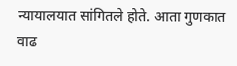न्यायालयात सांगितले होते. आता गुणकात वाढ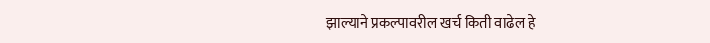झाल्याने प्रकल्पावरील खर्च किती वाढेल हे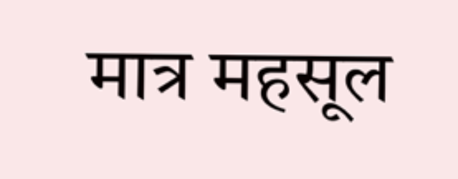मात्र महसूल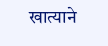खात्याने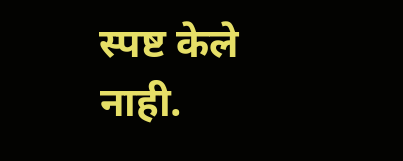स्पष्ट केले नाही.